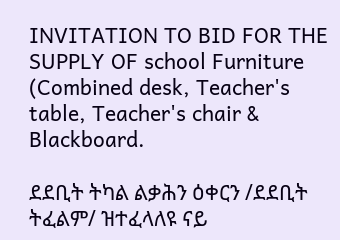INVITATION TO BID FOR THE SUPPLY OF school Furniture (Combined desk, Teacher's table, Teacher's chair & Blackboard.

ደደቢት ትካል ልቃሕን ዕቀርን /ደደቢት ትፈልም/ ዝተፈላለዩ ናይ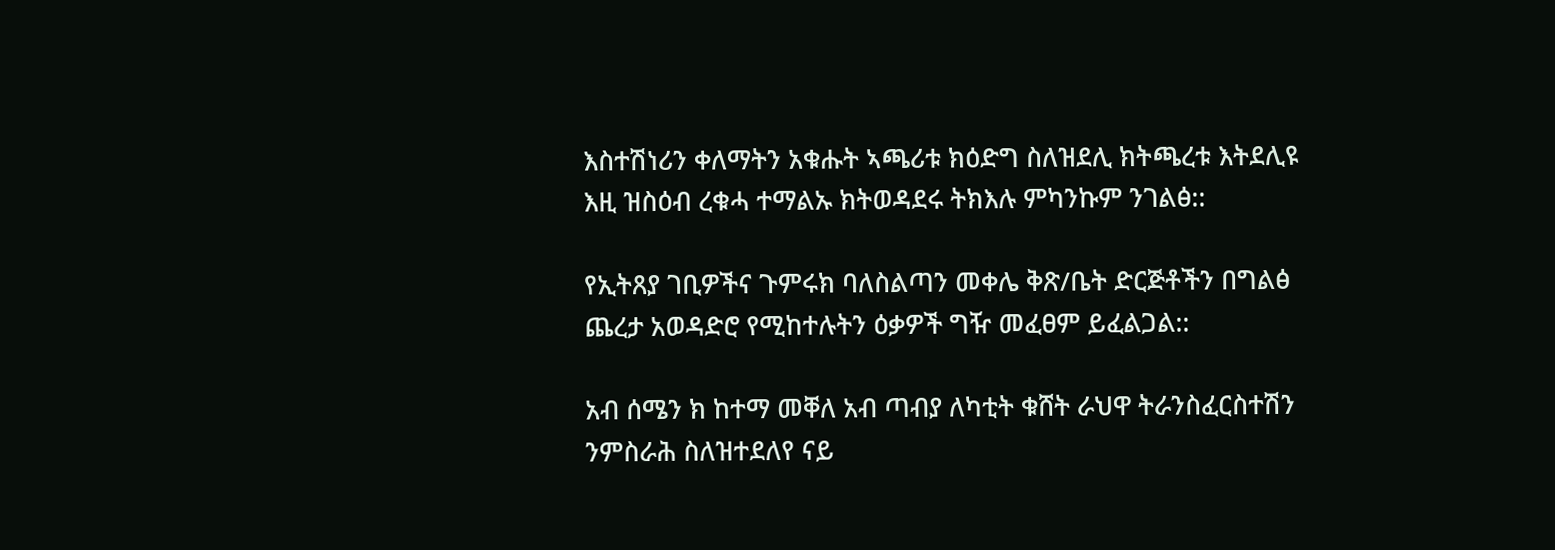እስተሽነሪን ቀለማትን አቁሑት ኣጫሪቱ ክዕድግ ስለዝደሊ ክትጫረቱ እትደሊዩ እዚ ዝስዕብ ረቁሓ ተማልኡ ክትወዳደሩ ትክእሉ ምካንኩም ንገልፅ::

የኢትጸያ ገቢዎችና ጉምሩክ ባለስልጣን መቀሌ ቅጽ/ቤት ድርጅቶችን በግልፅ ጨረታ አወዳድሮ የሚከተሉትን ዕቃዎች ግዥ መፈፀም ይፈልጋል::

አብ ሰሜን ክ ከተማ መቐለ አብ ጣብያ ለካቲት ቁሸት ራህዋ ትራንስፈርስተሽን ንምስራሕ ስለዝተደለየ ናይ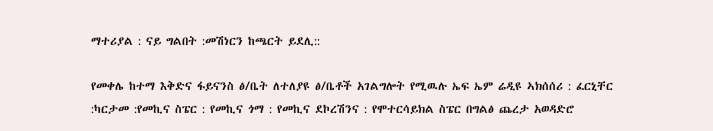ማተሪያል : ናይ ግልበት :መሽነርን ከጫርት ይደሊ::

የመቀሌ ከተማ እቅድና ፋይናንስ ፅ/ቤት ለተለያዩ ፅ/ቤቶች አገልግሎት የሚዉሉ ኤፍ ኤም ሬዲዩ ኣክሰሰሪ : ፈርኒቸር :ካርታመ :የመኪና ስፔር : የመኪና ጎማ : የመኪና ደኮረሽንና : የሞተርሳይክል ስፔር በግልፅ ጨረታ አወዳድሮ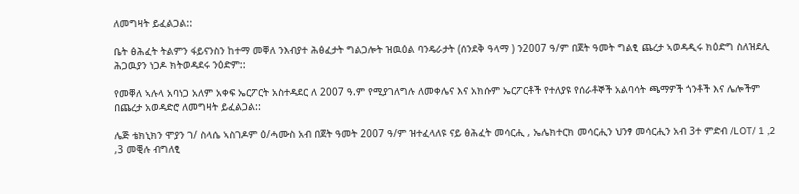ለመግዛት ይፈልጋል::

ቤት ፅሕፈት ትልምን ፋይናንስን ከተማ መቐለ ንእብያተ ሕፅፈታት ግልጋሎት ዝዉዕል ባንዴራታት (ሰንደቅ ዓላማ ) ን2007 ዓ/ም በጀት ዓመት ግልፂ ጨረታ ኣወዳዲሩ ክዕድግ ስለዝደሊ ሕጋዉያን ነጋዶ ክትወዳደሩ ንዕድም::

የመቐለ ኣሉላ አባነጋ አለም አቀፍ ኤርፖርት አስተዳደር ለ 2007 ዓ.ም የሚያገለግሉ ለመቀሌና እና አክሱም ኤርፖርቶች የተለያዩ የሰራቶኞች አልባሳት ጫማዎች ጎንቶች እና ሌሎችም በጨረታ አወዳድሮ ለመግዛት ይፈልጋል::

ሌጅ ቴክኒክን ሞያን ገ/ ስላሴ ኣስገዶም ዕ/ሓሙስ አብ በጀት ዓመት 2007 ዓ/ም ዝተፈላለዩ ናይ ፅሕፈት መሳርሒ , ኤሌክተርክ መሳርሒን ህንፃ መሳርሒን አብ 3ተ ምድብ /LOT/ 1 ,2 ,3 መቒሉ ብግለፂ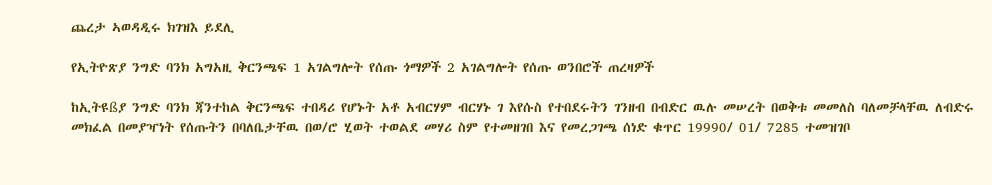ጨረታ ኣወዳዲሩ ክገዝእ ይደሊ

የኢትዮጽያ ንግድ ባንክ አግአዚ ቅርንጫፍ 1 አገልግሎት የሰጡ ጎማዎች 2 አገልግሎት የሰጡ ወንበሮች ጠረዛዎች

ከኢትዩßያ ንግድ ባንክ ጃንተከል ቅርንጫፍ ተበዳሪ የሆኑት አቶ አብርሃም ብርሃኑ ገ እየሱስ የተበደሩትን ገንዘብ በብድር ዉሉ መሠረት በወቅቱ መመለስ ባለመቻላቸዉ ለብድሩ መክፈል በመያዣነት የሰጡትን በባለቤታቸዉ በወ/ሮ ሂወት ተወልደ መሃሪ ስም የተመዘገበ እና የመረጋገጫ ሰነድ ቁጥር 19990/ 01/ 7285 ተመዝገቦ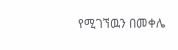የሚገኘዉን በመቀሌ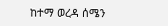ከተማ ወረዳ ሰሜን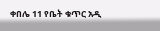ቀበሌ 11 የቤት ቁጥር አዲ